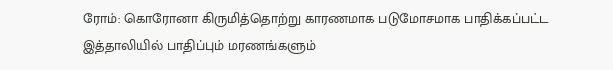ரோம்: கொரோனா கிருமித்தொற்று காரணமாக படுமோசமாக பாதிக்கப்பட்ட இத்தாலியில் பாதிப்பும் மரணங்களும்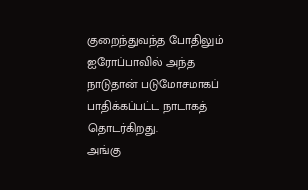குறைந்துவந்த போதிலும் ஐரோப்பாவில் அந்த நாடுதான் படுமோசமாகப் பாதிக்கப்பட்ட நாடாகத் தொடர்கிறது.
அங்கு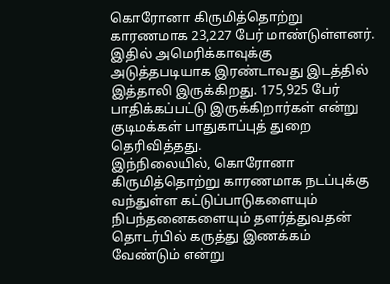கொரோனா கிருமித்தொற்று காரணமாக 23,227 பேர் மாண்டுள்ளனர். இதில் அமெரிக்காவுக்கு அடுத்தபடியாக இரண்டாவது இடத்தில் இத்தாலி இருக்கிறது. 175,925 பேர் பாதிக்கப்பட்டு இருக்கிறார்கள் என்று குடிமக்கள் பாதுகாப்புத் துறை தெரிவித்தது.
இந்நிலையில், கொரோனா கிருமித்தொற்று காரணமாக நடப்புக்கு வந்துள்ள கட்டுப்பாடுகளையும் நிபந்தனைகளையும் தளர்த்துவதன் தொடர்பில் கருத்து இணக்கம் வேண்டும் என்று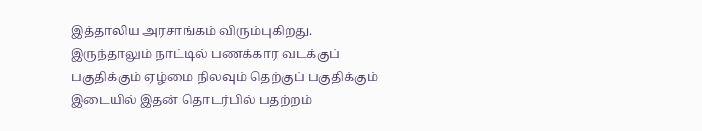இத்தாலிய அரசாங்கம் விரும்புகிறது.
இருந்தாலும் நாட்டில் பணக்கார வடக்குப் பகுதிக்கும் ஏழ்மை நிலவும் தெற்குப் பகுதிக்கும் இடையில் இதன் தொடர்பில் பதற்றம்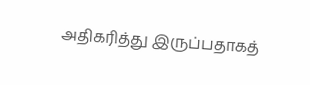அதிகரித்து இருப்பதாகத்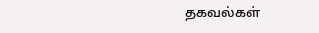தகவல்கள்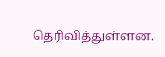தெரிவித்துள்ளன.